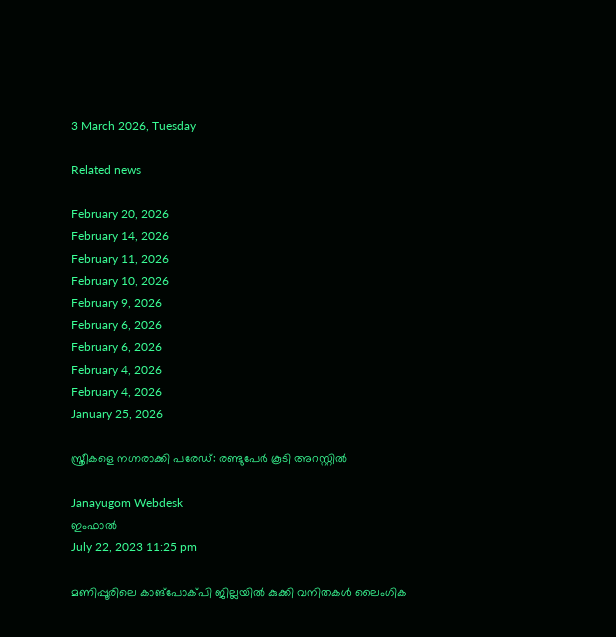3 March 2026, Tuesday

Related news

February 20, 2026
February 14, 2026
February 11, 2026
February 10, 2026
February 9, 2026
February 6, 2026
February 6, 2026
February 4, 2026
February 4, 2026
January 25, 2026

സ്ത്രീകളെ നഗ്നരാക്കി പരേഡ്: രണ്ടുപേര്‍ കൂടി അറസ്റ്റില്‍

Janayugom Webdesk
ഇംഫാല്‍
July 22, 2023 11:25 pm

മണിപ്പൂരിലെ കാങ്പോക്പി ജില്ലയില്‍ കുക്കി വനിതകള്‍ ലൈംഗിക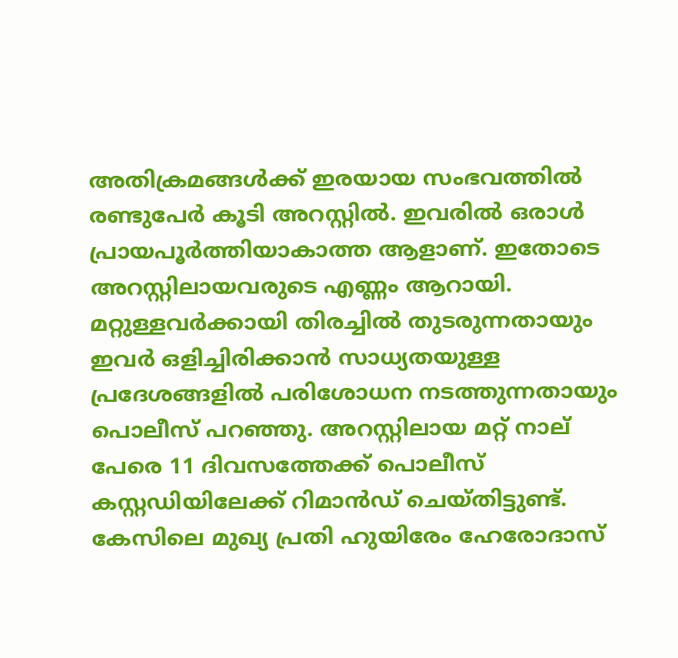അതിക്രമങ്ങള്‍ക്ക് ഇരയായ സംഭവത്തില്‍ രണ്ടുപേര്‍ കൂടി അറസ്റ്റില്‍. ഇവരില്‍ ഒരാള്‍ പ്രായപൂര്‍ത്തിയാകാത്ത ആളാണ്. ഇതോടെ അറസ്റ്റിലായവരുടെ എണ്ണം ആറായി. മറ്റുള്ളവര്‍ക്കായി തിരച്ചില്‍ തുടരുന്നതായും ഇവര്‍ ഒളിച്ചിരിക്കാൻ സാധ്യതയുള്ള പ്രദേശങ്ങളില്‍ പരിശോധന നടത്തുന്നതായും പൊലീസ് പറഞ്ഞു. അറസ്റ്റിലായ മറ്റ് നാല് പേരെ 11 ദിവസത്തേക്ക് പൊലീസ് കസ്റ്റഡിയിലേക്ക് റിമാൻഡ് ചെയ്തിട്ടുണ്ട്. കേസിലെ മുഖ്യ പ്രതി ഹുയിരേം ഹേരോദാസ്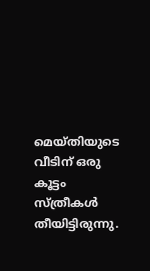മെയ്തിയുടെ വീടിന് ഒരു കൂട്ടം സ്ത്രീകള്‍ തീയിട്ടിരുന്നു.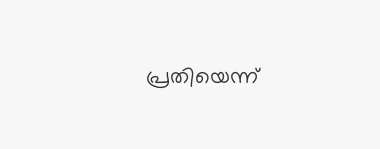പ്രതിയെന്ന്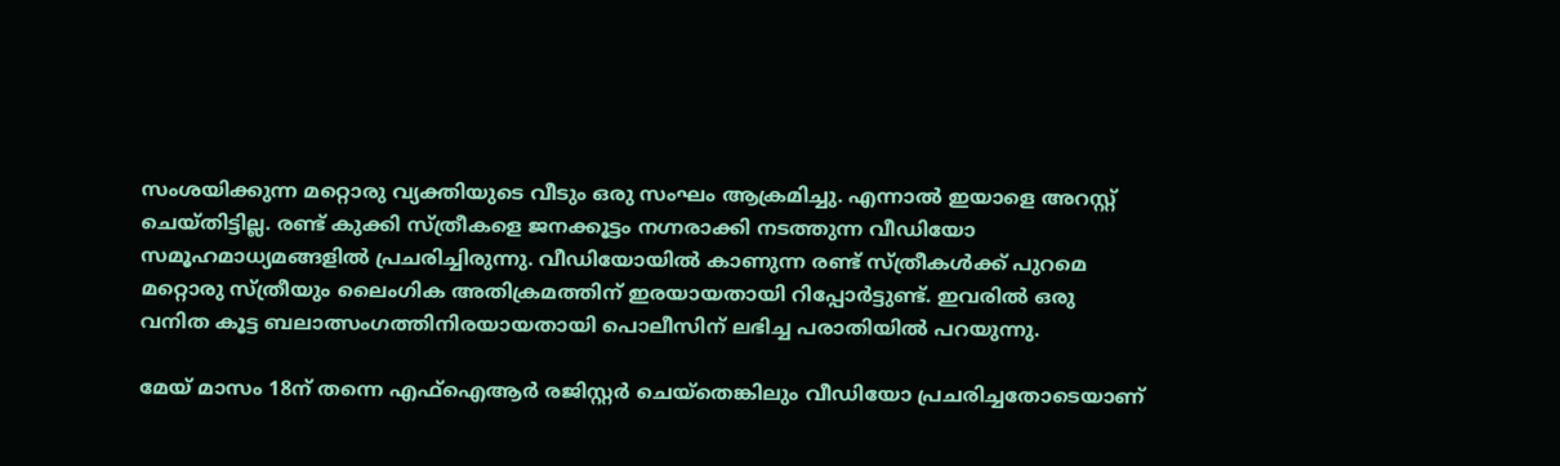സംശയിക്കുന്ന മറ്റൊരു വ്യക്തിയുടെ വീടും ഒരു സംഘം ആക്രമിച്ചു. എന്നാല്‍ ഇയാളെ അറസ്റ്റ് ചെയ്തിട്ടില്ല. രണ്ട് കുക്കി സ്ത്രീകളെ ജനക്കൂട്ടം നഗ്നരാക്കി നടത്തുന്ന വീഡിയോ സമൂഹമാധ്യമങ്ങളില്‍ പ്രചരിച്ചിരുന്നു. വീ‍ഡിയോയില്‍ കാണുന്ന രണ്ട് സ്ത്രീകള്‍ക്ക് പുറമെ മറ്റൊരു സ്ത്രീയും ലൈംഗിക അതിക്രമത്തിന് ഇരയായതായി റിപ്പോര്‍ട്ടുണ്ട്. ഇവരില്‍ ഒരു വനിത കൂട്ട ബലാത്സംഗത്തിനിരയായതായി പൊലീസിന് ലഭിച്ച പരാതിയില്‍ പറയുന്നു.

മേയ് മാസം 18ന് തന്നെ എഫ്ഐആര്‍ രജിസ്റ്റര്‍ ചെയ്തെങ്കിലും വീഡിയോ പ്രചരിച്ചതോടെയാണ്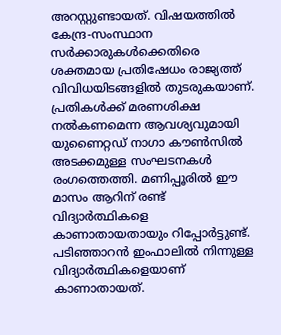അറസ്റ്റുണ്ടായത്. വിഷയത്തില്‍ കേന്ദ്ര‑സംസ്ഥാന സര്‍ക്കാരുകള്‍ക്കെതിരെ ശക്തമായ പ്രതിഷേധം രാജ്യത്ത് വിവിധയിടങ്ങളില്‍ തുടരുകയാണ്. പ്രതികള്‍ക്ക് മരണശിക്ഷ നല്‍കണമെന്ന ആവശ്യവുമായി യുണൈറ്റഡ് നാഗാ കൗണ്‍സില്‍ അടക്കമുള്ള സംഘടനകള്‍ രംഗത്തെത്തി. മണിപ്പൂരില്‍ ഈ മാസം ആറിന് രണ്ട് വിദ്യാര്‍ത്ഥികളെ കാണാതായതായും റിപ്പോര്‍ട്ടുണ്ട്. പടിഞ്ഞാറൻ ഇംഫാലില്‍ നിന്നുള്ള വിദ്യാര്‍ത്ഥികളെയാണ് കാണാതായത്.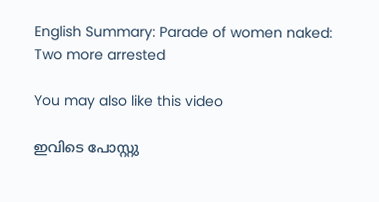English Summary: Parade of women naked: Two more arrested

You may also like this video

ഇവിടെ പോസ്റ്റു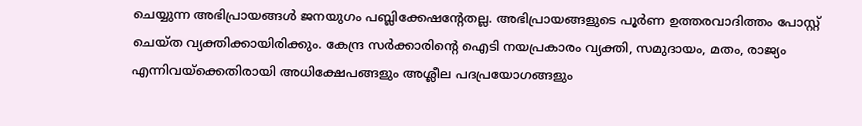ചെയ്യുന്ന അഭിപ്രായങ്ങള്‍ ജനയുഗം പബ്ലിക്കേഷന്റേതല്ല. അഭിപ്രായങ്ങളുടെ പൂര്‍ണ ഉത്തരവാദിത്തം പോസ്റ്റ് ചെയ്ത വ്യക്തിക്കായിരിക്കും. കേന്ദ്ര സര്‍ക്കാരിന്റെ ഐടി നയപ്രകാരം വ്യക്തി, സമുദായം, മതം, രാജ്യം എന്നിവയ്‌ക്കെതിരായി അധിക്ഷേപങ്ങളും അശ്ലീല പദപ്രയോഗങ്ങളും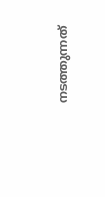നടത്തുന്നത്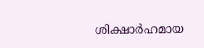ശിക്ഷാര്‍ഹമായ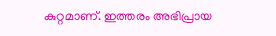കുറ്റമാണ്. ഇത്തരം അഭിപ്രായ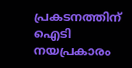പ്രകടനത്തിന് ഐടി നയപ്രകാരം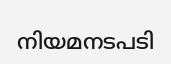നിയമനടപടി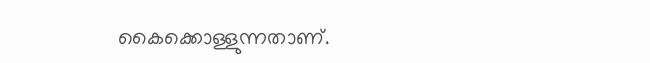കൈക്കൊള്ളുന്നതാണ്.